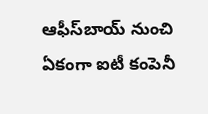ఆఫీస్‌బాయ్‌ నుంచి ఏకంగా ఐటీ కంపెనీ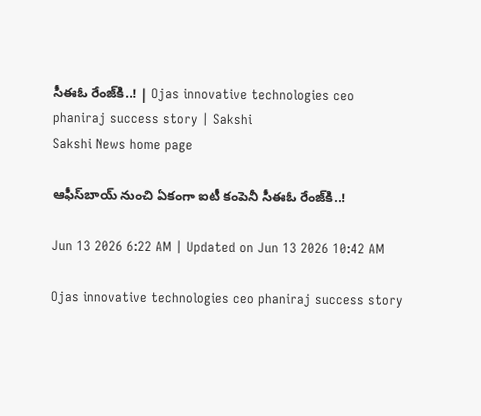సీఈఓ రేంజ్‌కి..! | Ojas innovative technologies ceo phaniraj success story | Sakshi
Sakshi News home page

ఆఫీస్‌బాయ్‌ నుంచి ఏకంగా ఐటీ కంపెనీ సీఈఓ రేంజ్‌కి..!

Jun 13 2026 6:22 AM | Updated on Jun 13 2026 10:42 AM

Ojas innovative technologies ceo phaniraj success story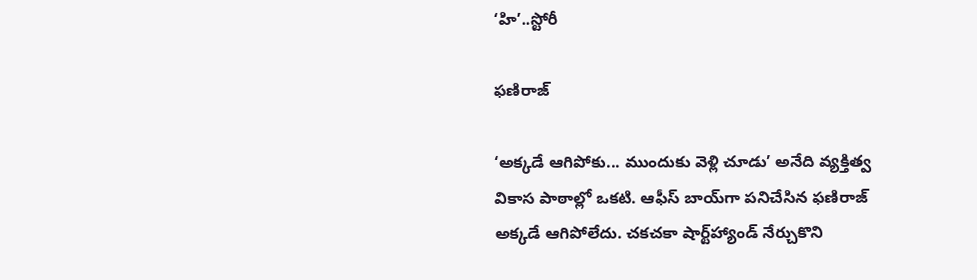‘హి’..స్టోరీ

ఫణిరాజ్‌

‘అక్కడే ఆగిపోకు... ముందుకు వెళ్లి చూడు’ అనేది వ్యక్తిత్వ వికాస పాఠాల్లో ఒకటి. ఆఫీస్‌ బాయ్‌గా పనిచేసిన ఫణిరాజ్‌ అక్కడే ఆగిపోలేదు. చకచకా షార్ట్‌హ్యాండ్‌ నేర్చుకొని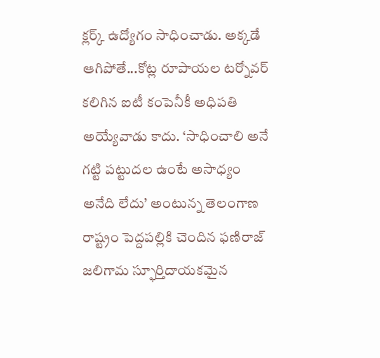క్లర్క్‌ ఉద్యోగం సాధించాడు. అక్కడే ఆగిపోతే...కోట్ల రూపాయల టర్నోవర్‌ కలిగిన ఐటీ కంపెనీకీ అధిపతి అయ్యేవాడు కాదు. ‘సాధించాలి అనే గట్టి పట్టుదల ఉంటే అసాధ్యం అనేది లేదు’ అంటున్న తెలంగాణ రాష్ట్రం పెద్దపల్లికి చెందిన ఫణిరాజ్‌ జలిగామ స్ఫూర్తిదాయకమైన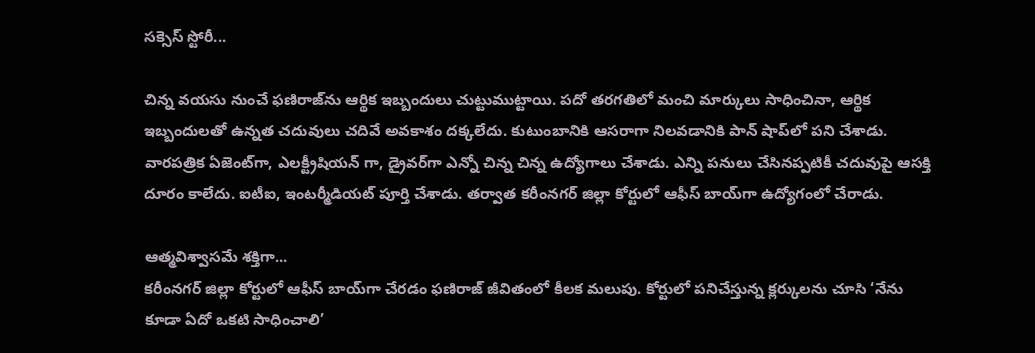సక్సెస్‌ స్టోరీ...

చిన్న వయసు నుంచే ఫణిరాజ్‌ను ఆర్థిక ఇబ్బందులు చుట్టుముట్టాయి. పదో తరగతిలో మంచి మార్కులు సాధించినా, ఆర్థిక ఇబ్బందులతో ఉన్నత చదువులు చదివే అవకాశం దక్కలేదు. కుటుంబానికి ఆసరాగా నిలవడానికి పాన్ షాప్‌లో పని చేశాడు. వారపత్రిక ఏజెంట్‌గా, ఎలక్ట్రీషియన్ గా, డ్రైవర్‌గా ఎన్నో చిన్న చిన్న ఉద్యోగాలు చేశాడు. ఎన్ని పనులు చేసినప్పటికీ చదువుపై ఆసక్తి దూరం కాలేదు. ఐటీఐ, ఇంటర్మీడియట్‌ పూర్తి చేశాడు. తర్వాత కరీంనగర్‌ జిల్లా కోర్టులో ఆఫీస్‌ బాయ్‌గా ఉద్యోగంలో చేరాడు.

ఆత్మవిశ్వాసమే శక్తిగా...
కరీంనగర్‌ జిల్లా కోర్టులో ఆఫీస్‌ బాయ్‌గా చేరడం ఫణిరాజ్‌ జీవితంలో కీలక మలుపు. కోర్టులో పనిచేస్తున్న క్లర్కులను చూసి ‘నేను కూడా ఏదో ఒకటి సాధించాలి’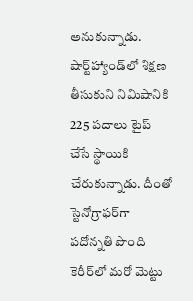అనుకున్నాడు. షార్ట్‌హ్యాండ్‌లో శిక్షణ తీసుకుని నిమిషానికి 225 పదాలు టైప్‌ చేసే స్థాయికి చేరుకున్నాడు. దీంతో స్టెనోగ్రాఫర్‌గా పదోన్నతి పొంది కెరీర్‌లో మరో మెట్టు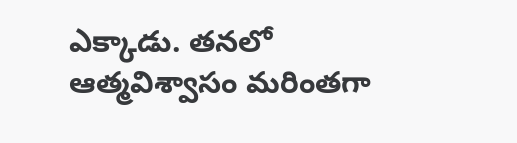ఎక్కాడు. తనలో ఆత్మవిశ్వాసం మరింతగా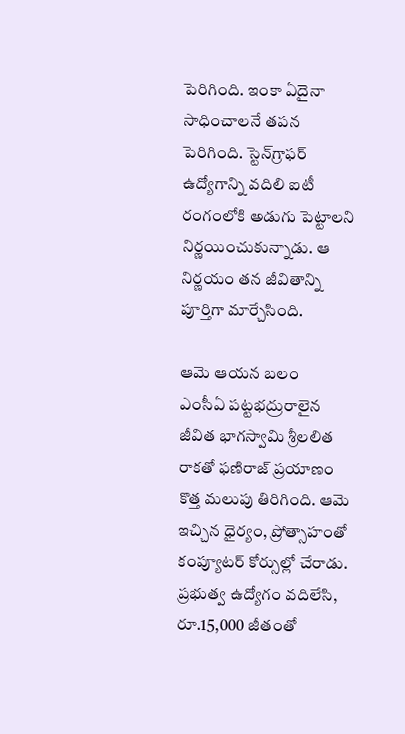పెరిగింది. ఇంకా ఏదైనా సాధించాలనే తపన పెరిగింది. స్టెన్‌గ్రాఫర్‌ ఉద్యోగాన్ని వదిలి ఐటీ రంగంలోకి అడుగు పెట్టాలని నిర్ణయించుకున్నాడు. ఆ నిర్ణయం తన జీవితాన్ని పూర్తిగా మార్చేసింది.

ఆమె ఆయన బలం
ఎంసీఏ పట్టభద్రురాలైన జీవిత భాగస్వామి శ్రీలలిత రాకతో ఫణిరాజ్‌ ప్రయాణం కొత్త మలుపు తిరిగింది. ఆమె ఇచ్చిన ధైర్యం, ప్రోత్సాహంతో కంప్యూటర్‌ కోర్సుల్లో చేరాడు. ప్రభుత్వ ఉద్యోగం వదిలేసి, రూ.15,000 జీతంతో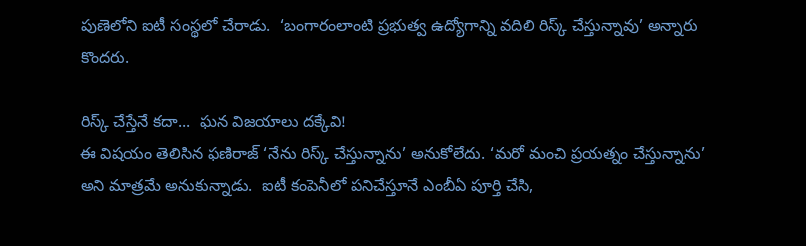పుణెలోని ఐటీ సంస్థలో చేరాడు.  ‘బంగారంలాంటి ప్రభుత్వ ఉద్యోగాన్ని వదిలి రిస్క్‌ చేస్తున్నావు’ అన్నారు కొందరు.

రిస్క్‌ చేస్తేనే కదా...  ఘన విజయాలు దక్కేవి!
ఈ విషయం తెలిసిన ఫణిరాజ్‌ ‘నేను రిస్క్‌ చేస్తున్నాను’ అనుకోలేదు. ‘మరో మంచి ప్రయత్నం చేస్తున్నాను’ అని మాత్రమే అనుకున్నాడు.  ఐటీ కంపెనీలో పనిచేస్తూనే ఎంబీఏ పూర్తి చేసి,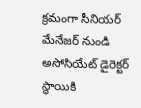క్రమంగా సీనియర్‌ మేనేజర్‌ నుండి అసోసియేట్‌ డైరెక్టర్‌ స్థాయికి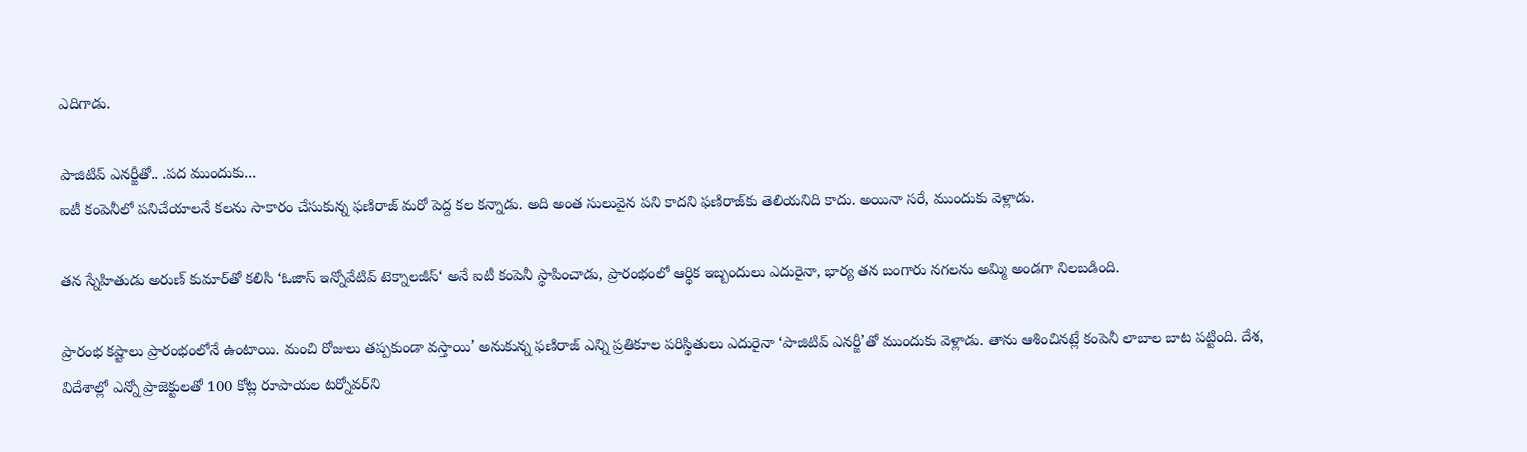ఎదిగాడు.

పాజిటివ్‌ ఎనర్జీతో.. .పద ముందుకు...
ఐటీ కంపెనీలో పనిచేయాలనే కలను సాకారం చేసుకున్న ఫణిరాజ్‌ మరో పెద్ద కల కన్నాడు. అది అంత సులువైన పని కాదని ఫణిరాజ్‌కు తెలియనిది కాదు. అయినా సరే, ముందుకు వెళ్లాడు.

తన స్నేహితుడు అరుణ్‌ కుమార్‌తో కలిసి ‘ఓజాస్‌ ఇన్నోవేటివ్‌ టెక్నాలజీస్‌‘ అనే ఐటీ కంపెనీ స్థాపించాడు, ప్రారంభంలో ఆర్థిక ఇబ్బందులు ఎదురైనా, భార్య తన బంగారు నగలను అమ్మి అండగా నిలబడింది.

ప్రారంభ కష్టాలు ప్రారంభంలోనే ఉంటాయి. మంచి రోజులు తప్పకుండా వస్తాయి’ అనుకున్న ఫణిరాజ్‌ ఎన్ని ప్రతికూల పరిస్థితులు ఎదురైనా ‘పాజిటివ్‌ ఎనర్జీ’తో ముందుకు వెళ్లాడు. తాను ఆశించినట్లే కంపెనీ లాబాల బాట పట్టింది. దేశ, విదేశాల్లో ఎన్నో ప్రాజెక్టులతో 100 కోట్ల రూపాయల టర్నోవర్‌ని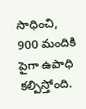సాధించి, 900 మందికి పైగా ఉపాధి కల్పిస్తోంది.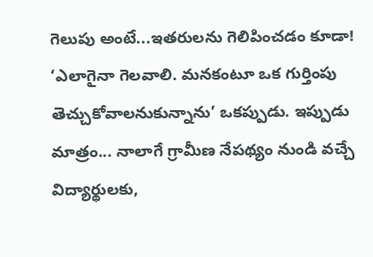గెలుపు అంటే...ఇతరులను గెలిపించడం కూడా!
‘ఎలాగైనా గెలవాలి. మనకంటూ ఒక గుర్తింపు తెచ్చుకోవాలనుకున్నాను’ ఒకప్పుడు. ఇప్పుడు మాత్రం... నాలాగే గ్రామీణ నేపథ్యం నుండి వచ్చే విద్యార్థులకు,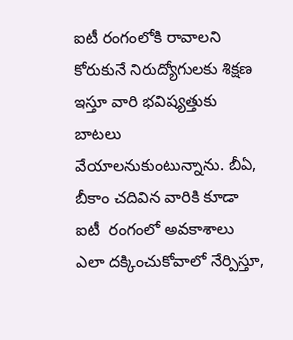ఐటీ రంగంలోకి రావాలని కోరుకునే నిరుద్యోగులకు శిక్షణ ఇస్తూ వారి భవిష్యత్తుకు బాటలు వేయాలనుకుంటున్నాను. బీఏ, బీకాం చదివిన వారికి కూడా ఐటీ  రంగంలో అవకాశాలు ఎలా దక్కించుకోవాలో నేర్పిస్తూ,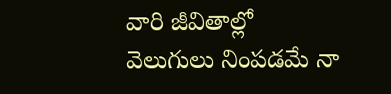వారి జీవితాల్లో వెలుగులు నింపడమే నా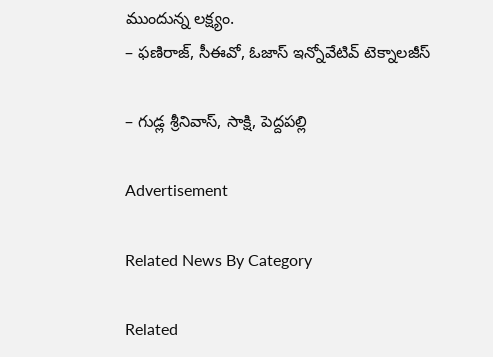ముందున్న లక్ష్యం.
– ఫణిరాజ్, సీఈవో, ఓజాస్‌ ఇన్నోవేటివ్‌ టెక్నాలజీస్‌

– గుడ్ల శ్రీనివాస్, సాక్షి, పెద్దపల్లి

Advertisement

Related News By Category

Related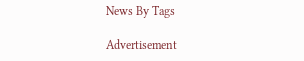News By Tags

Advertisement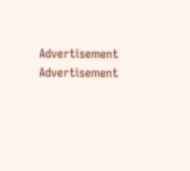Advertisement
Advertisement